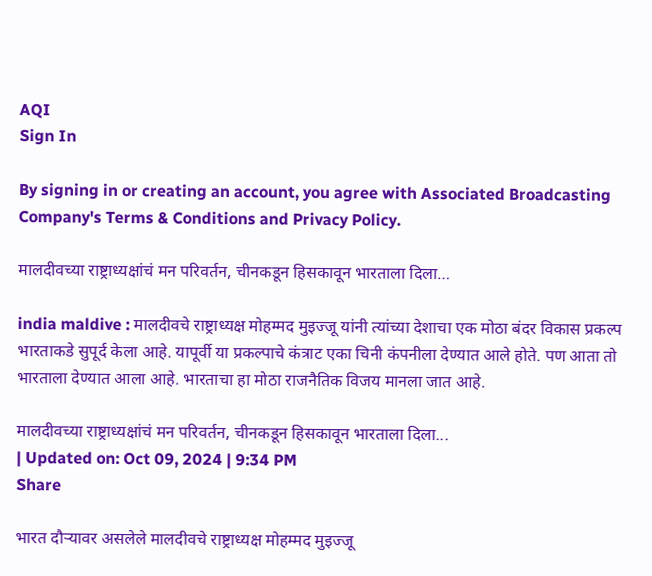AQI
Sign In

By signing in or creating an account, you agree with Associated Broadcasting Company's Terms & Conditions and Privacy Policy.

मालदीवच्या राष्ट्राध्यक्षांचं मन परिवर्तन, चीनकडून हिसकावून भारताला दिला…

india maldive : मालदीवचे राष्ट्राध्यक्ष मोहम्मद मुइज्जू यांनी त्यांच्या देशाचा एक मोठा बंदर विकास प्रकल्प भारताकडे सुपूर्द केला आहे. यापूर्वी या प्रकल्पाचे कंत्राट एका चिनी कंपनीला देण्यात आले होते. पण आता तो भारताला देण्यात आला आहे. भारताचा हा मोठा राजनैतिक विजय मानला जात आहे.

मालदीवच्या राष्ट्राध्यक्षांचं मन परिवर्तन, चीनकडून हिसकावून भारताला दिला...
| Updated on: Oct 09, 2024 | 9:34 PM
Share

भारत दौऱ्यावर असलेले मालदीवचे राष्ट्राध्यक्ष मोहम्मद मुइज्जू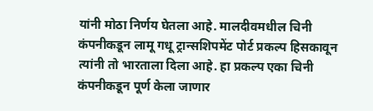यांनी मोठा निर्णय घेतला आहे. मालदीवमधील चिनी कंपनीकडून लामू गधू ट्रान्सशिपमेंट पोर्ट प्रकल्प हिसकावून त्यांनी तो भारताला दिला आहे. हा प्रकल्प एका चिनी कंपनीकडून पूर्ण केला जाणार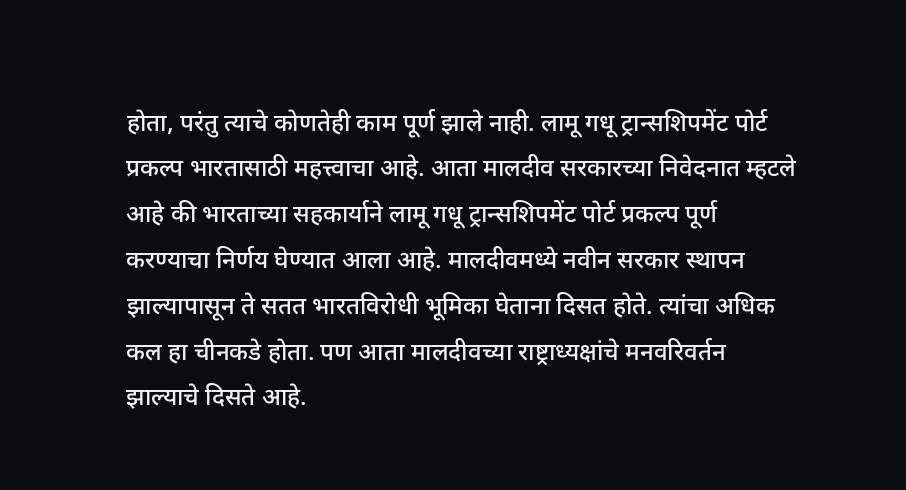होता, परंतु त्याचे कोणतेही काम पूर्ण झाले नाही. लामू गधू ट्रान्सशिपमेंट पोर्ट प्रकल्प भारतासाठी महत्त्वाचा आहे. आता मालदीव सरकारच्या निवेदनात म्हटले आहे की भारताच्या सहकार्याने लामू गधू ट्रान्सशिपमेंट पोर्ट प्रकल्प पूर्ण करण्याचा निर्णय घेण्यात आला आहे. मालदीवमध्ये नवीन सरकार स्थापन झाल्यापासून ते सतत भारतविरोधी भूमिका घेताना दिसत होते. त्यांचा अधिक कल हा चीनकडे होता. पण आता मालदीवच्या राष्ट्राध्यक्षांचे मनवरिवर्तन झाल्याचे दिसते आहे.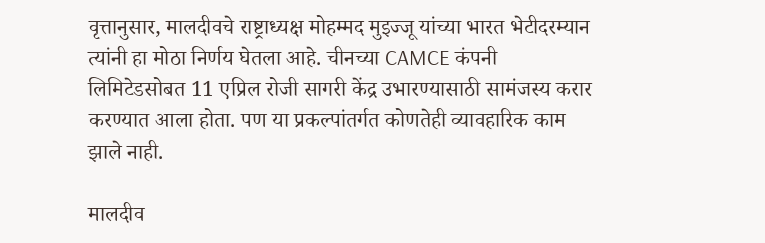वृत्तानुसार, मालदीवचे राष्ट्राध्यक्ष मोहम्मद मुइज्जू यांच्या भारत भेटीदरम्यान त्यांनी हा मोठा निर्णय घेतला आहे. चीनच्या CAMCE कंपनी लिमिटेडसोबत 11 एप्रिल रोजी सागरी केंद्र उभारण्यासाठी सामंजस्य करार करण्यात आला होता. पण या प्रकल्पांतर्गत कोणतेही व्यावहारिक काम झाले नाही.

मालदीव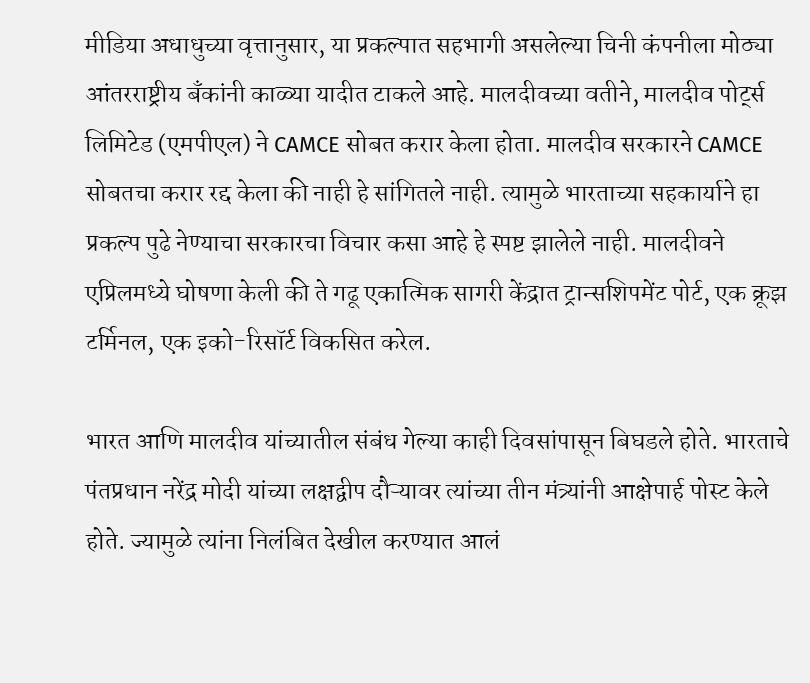मीडिया अधाधुच्या वृत्तानुसार, या प्रकल्पात सहभागी असलेल्या चिनी कंपनीला मोठ्या आंतरराष्ट्रीय बँकांनी काळ्या यादीत टाकले आहे. मालदीवच्या वतीने, मालदीव पोर्ट्स लिमिटेड (एमपीएल) ने CAMCE सोबत करार केला होता. मालदीव सरकारने CAMCE सोबतचा करार रद्द केला की नाही हे सांगितले नाही. त्यामुळे भारताच्या सहकार्याने हा प्रकल्प पुढे नेण्याचा सरकारचा विचार कसा आहे हे स्पष्ट झालेले नाही. मालदीवने एप्रिलमध्ये घोषणा केली की ते गढू एकात्मिक सागरी केंद्रात ट्रान्सशिपमेंट पोर्ट, एक क्रूझ टर्मिनल, एक इको-रिसॉर्ट विकसित करेल.

भारत आणि मालदीव यांच्यातील संबंध गेल्या काही दिवसांपासून बिघडले होते. भारताचे पंतप्रधान नरेंद्र मोदी यांच्या लक्षद्वीप दौऱ्यावर त्यांच्या तीन मंत्र्यांनी आक्षेपार्ह पोस्ट केले होते. ज्यामुळे त्यांना निलंबित देखील करण्यात आलं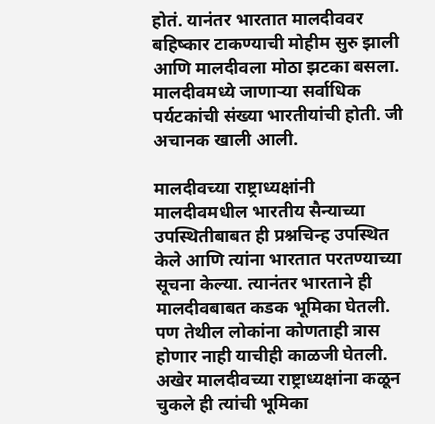होतं. यानंतर भारतात मालदीववर बहिष्कार टाकण्याची मोहीम सुरु झाली आणि मालदीवला मोठा झटका बसला. मालदीवमध्ये जाणाऱ्या सर्वाधिक पर्यटकांची संख्या भारतीयांची होती. जी अचानक खाली आली.

मालदीवच्या राष्ट्राध्यक्षांनी मालदीवमधील भारतीय सैन्याच्या उपस्थितीबाबत ही प्रश्नचिन्ह उपस्थित केले आणि त्यांना भारतात परतण्याच्या सूचना केल्या. त्यानंतर भारताने ही मालदीवबाबत कडक भूमिका घेतली. पण तेथील लोकांना कोणताही त्रास होणार नाही याचीही काळजी घेतली. अखेर मालदीवच्या राष्ट्राध्यक्षांना कळून चुकले ही त्यांची भूमिका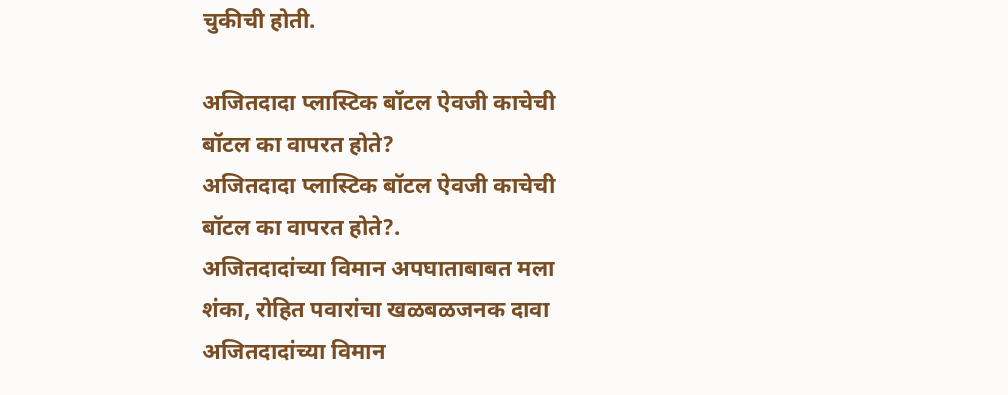चुकीची होती.

अजितदादा प्लास्टिक बॉटल ऐवजी काचेची बॉटल का वापरत होते?
अजितदादा प्लास्टिक बॉटल ऐवजी काचेची बॉटल का वापरत होते?.
अजितदादांच्या विमान अपघाताबाबत मला शंका, रोहित पवारांचा खळबळजनक दावा
अजितदादांच्या विमान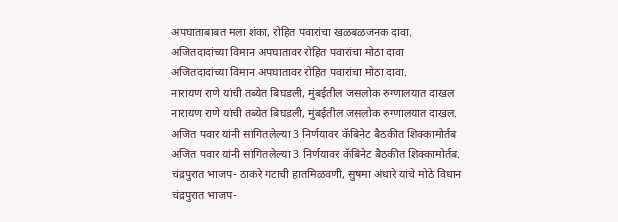अपघाताबाबत मला शंका, रोहित पवारांचा खळबळजनक दावा.
अजितदादांच्या विमान अपघातावर रोहित पवारांचा मोठा दावा
अजितदादांच्या विमान अपघातावर रोहित पवारांचा मोठा दावा.
नारायण राणे यांची तब्येत बिघडली, मुंबईतील जसलोक रुग्णालयात दाखल
नारायण राणे यांची तब्येत बिघडली, मुंबईतील जसलोक रुग्णालयात दाखल.
अजित पवार यांनी सांगितलेल्या 3 निर्णयावर कॅबिनेट बैठकीत शिक्कामोर्तब
अजित पवार यांनी सांगितलेल्या 3 निर्णयावर कॅबिनेट बैठकीत शिक्कामोर्तब.
चंद्रपुरात भाजप- ठाकरे गटाची हातमिळवणी, सुषमा अंधारे यांचे मोठे विधान
चंद्रपुरात भाजप-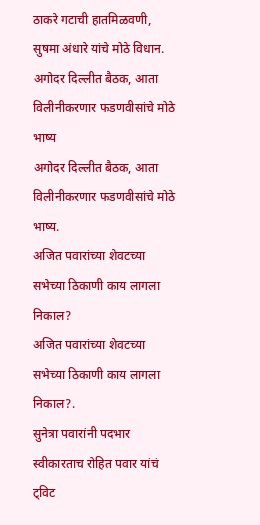ठाकरे गटाची हातमिळवणी, सुषमा अंधारे यांचे मोठे विधान.
अगोदर दिल्लीत बैठक, आता विलीनीकरणार फडणवीसांचे मोठे भाष्य
अगोदर दिल्लीत बैठक, आता विलीनीकरणार फडणवीसांचे मोठे भाष्य.
अजित पवारांच्या शेवटच्या सभेच्या ठिकाणी काय लागला निकाल?
अजित पवारांच्या शेवटच्या सभेच्या ठिकाणी काय लागला निकाल?.
सुनेत्रा पवारांनी पदभार स्वीकारताच रोहित पवार यांचं ट्विट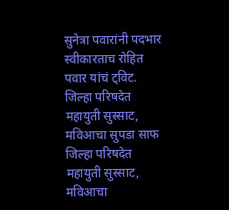सुनेत्रा पवारांनी पदभार स्वीकारताच रोहित पवार यांचं ट्विट.
जिल्हा परिषदेत महायुती सुस्साट, मविआचा सुपडा साफ
जिल्हा परिषदेत महायुती सुस्साट, मविआचा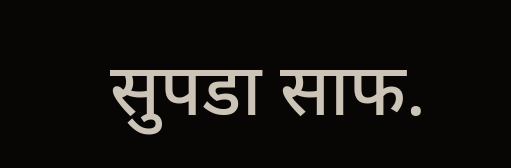सुपडा साफ.